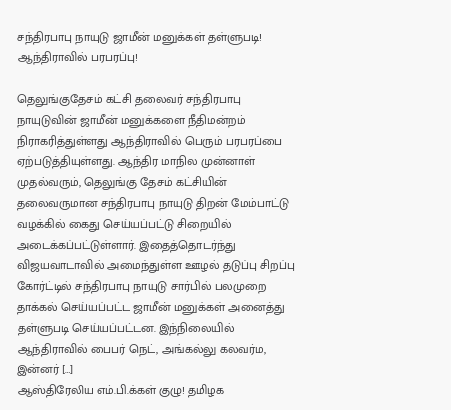சந்திரபாபு நாயுடு ஜாமீன் மனுக்கள் தள்ளுபடி! ஆந்திராவில் பரபரப்பு!

தெலுங்குதேசம் கட்சி தலைவர் சந்திரபாபு நாயுடுவின் ஜாமீன் மனுக்களை நீதிமன்றம் நிராகரித்துள்ளது ஆந்திராவில் பெரும் பரபரப்பை ஏற்படுத்தியுள்ளது. ஆந்திர மாநில முன்னாள் முதல்வரும், தெலுங்கு தேசம் கட்சியின் தலைவருமான சந்திரபாபு நாயுடு திறன் மேம்பாட்டு வழக்கில் கைது செய்யப்பட்டு சிறையில் அடைக்கப்பட்டுள்ளார். இதைத்தொடர்ந்து விஜயவாடாவில் அமைந்துள்ள ஊழல் தடுப்பு சிறப்பு கோர்ட்டில் சந்திரபாபு நாயுடு சார்பில் பலமுறை தாக்கல் செய்யப்பட்ட ஜாமீன் மனுக்கள் அனைத்து தள்ளுபடி செய்யப்பட்டன. இந்நிலையில் ஆந்திராவில் பைபர் நெட், அங்கல்லு கலவர்ம, இன்னர் […]
ஆஸ்திரேலிய எம்.பி.க்கள் குழு! தமிழக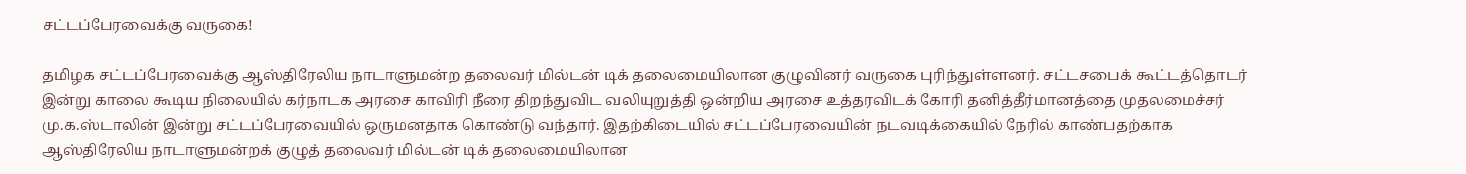சட்டப்பேரவைக்கு வருகை!

தமிழக சட்டப்பேரவைக்கு ஆஸ்திரேலிய நாடாளுமன்ற தலைவர் மில்டன் டிக் தலைமையிலான குழுவினர் வருகை புரிந்துள்ளனர். சட்டசபைக் கூட்டத்தொடர் இன்று காலை கூடிய நிலையில் கர்நாடக அரசை காவிரி நீரை திறந்துவிட வலியுறுத்தி ஒன்றிய அரசை உத்தரவிடக் கோரி தனித்தீர்மானத்தை முதலமைச்சர் மு.க.ஸ்டாலின் இன்று சட்டப்பேரவையில் ஒருமனதாக கொண்டு வந்தார். இதற்கிடையில் சட்டப்பேரவையின் நடவடிக்கையில் நேரில் காண்பதற்காக ஆஸ்திரேலிய நாடாளுமன்றக் குழுத் தலைவர் மில்டன் டிக் தலைமையிலான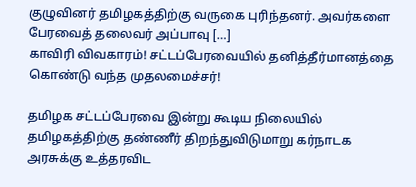குழுவினர் தமிழகத்திற்கு வருகை புரிந்தனர். அவர்களை பேரவைத் தலைவர் அப்பாவு […]
காவிரி விவகாரம்! சட்டப்பேரவையில் தனித்தீர்மானத்தை கொண்டு வந்த முதலமைச்சர்!

தமிழக சட்டப்பேரவை இன்று கூடிய நிலையில் தமிழகத்திற்கு தண்ணீர் திறந்துவிடுமாறு கர்நாடக அரசுக்கு உத்தரவிட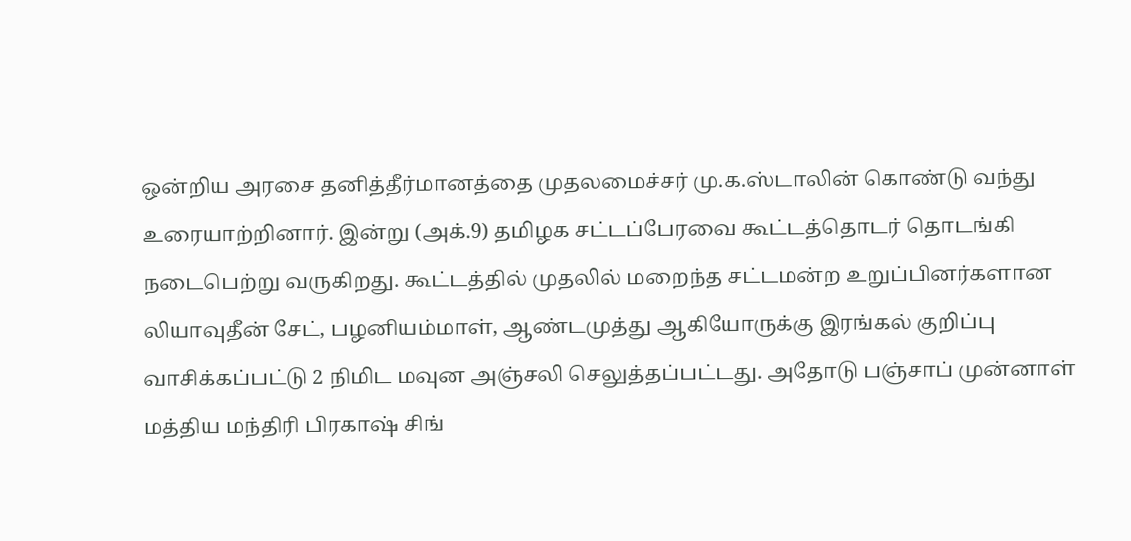ஒன்றிய அரசை தனித்தீர்மானத்தை முதலமைச்சர் மு.க.ஸ்டாலின் கொண்டு வந்து உரையாற்றினார். இன்று (அக்.9) தமிழக சட்டப்பேரவை கூட்டத்தொடர் தொடங்கி நடைபெற்று வருகிறது. கூட்டத்தில் முதலில் மறைந்த சட்டமன்ற உறுப்பினர்களான லியாவுதீன் சேட், பழனியம்மாள், ஆண்டமுத்து ஆகியோருக்கு இரங்கல் குறிப்பு வாசிக்கப்பட்டு 2 நிமிட மவுன அஞ்சலி செலுத்தப்பட்டது. அதோடு பஞ்சாப் முன்னாள் மத்திய மந்திரி பிரகாஷ் சிங்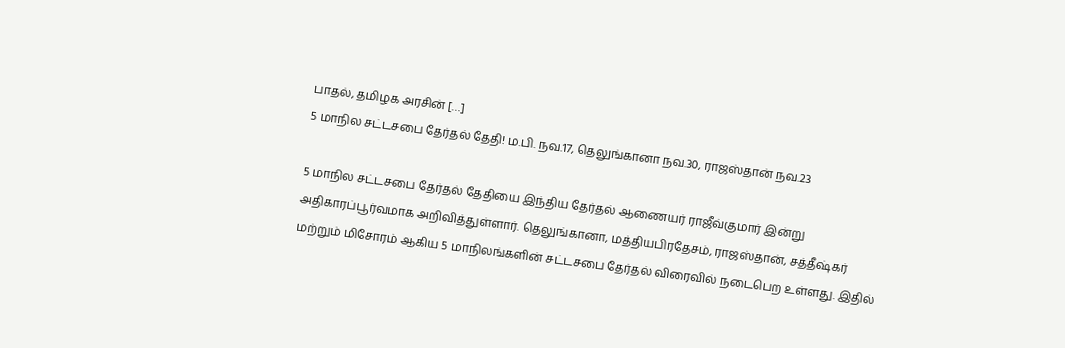பாதல், தமிழக அரசின் […]
5 மாநில சட்டசபை தேர்தல் தேதி! ம.பி. நவ.17, தெலுங்கானா நவ.30, ராஜஸ்தான் நவ.23

5 மாநில சட்டசபை தேர்தல் தேதியை இந்திய தேர்தல் ஆணையர் ராஜீவ்குமார் இன்று அதிகாரப்பூர்வமாக அறிவித்துள்ளார். தெலுங்கானா, மத்தியபிரதேசம், ராஜஸ்தான், சத்தீஷ்கர் மற்றும் மிசோரம் ஆகிய 5 மாநிலங்களின் சட்டசபை தேர்தல் விரைவில் நடைபெற உள்ளது. இதில்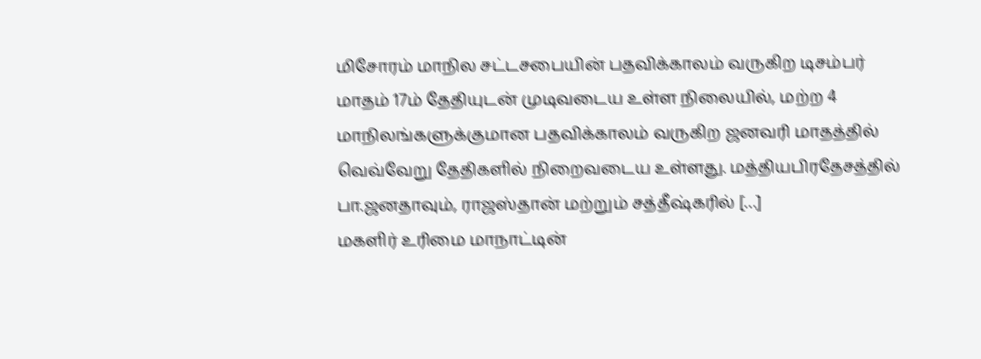மிசோரம் மாநில சட்டசபையின் பதவிக்காலம் வருகிற டிசம்பர் மாதம் 17ம் தேதியுடன் முடிவடைய உள்ள நிலையில், மற்ற 4 மாநிலங்களுக்குமான பதவிக்காலம் வருகிற ஜனவரி மாதத்தில் வெவ்வேறு தேதிகளில் நிறைவடைய உள்ளது. மத்தியபிரதேசத்தில் பா.ஜனதாவும், ராஜஸ்தான் மற்றும் சத்தீஷ்கரில் […]
மகளிர் உரிமை மாநாட்டின்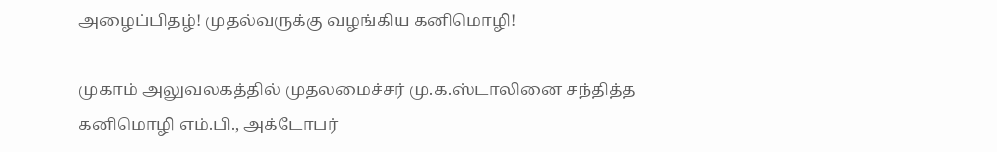அழைப்பிதழ்! முதல்வருக்கு வழங்கிய கனிமொழி!

முகாம் அலுவலகத்தில் முதலமைச்சர் மு.க.ஸ்டாலினை சந்தித்த கனிமொழி எம்.பி., அக்டோபர்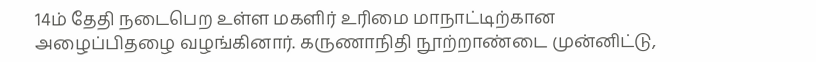14ம் தேதி நடைபெற உள்ள மகளிர் உரிமை மாநாட்டிற்கான அழைப்பிதழை வழங்கினார். கருணாநிதி நூற்றாண்டை முன்னிட்டு,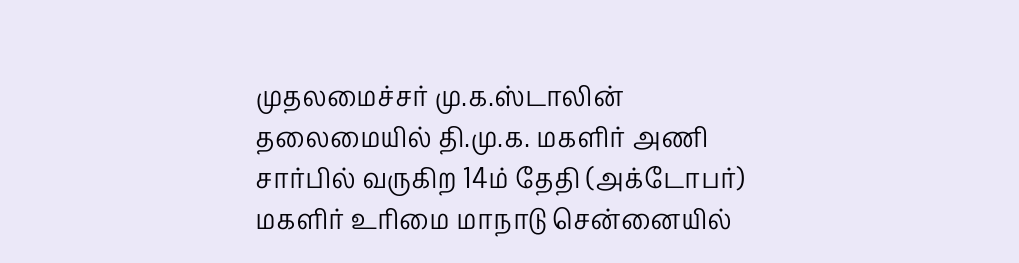முதலமைச்சர் மு.க.ஸ்டாலின் தலைமையில் தி.மு.க. மகளிர் அணி சார்பில் வருகிற 14ம் தேதி (அக்டோபர்) மகளிர் உரிமை மாநாடு சென்னையில்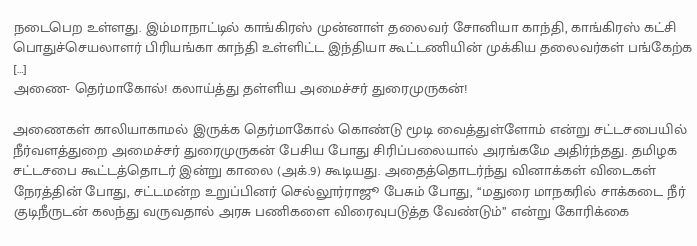நடைபெற உள்ளது. இம்மாநாட்டில் காங்கிரஸ் முன்னாள் தலைவர் சோனியா காந்தி, காங்கிரஸ் கட்சி பொதுச்செயலாளர் பிரியங்கா காந்தி உள்ளிட்ட இந்தியா கூட்டணியின் முக்கிய தலைவர்கள் பங்கேற்க […]
அணை- தெர்மாகோல்! கலாய்த்து தள்ளிய அமைச்சர் துரைமுருகன்!

அணைகள் காலியாகாமல் இருக்க தெர்மாகோல் கொண்டு மூடி வைத்துள்ளோம் என்று சட்டசபையில் நீர்வளத்துறை அமைச்சர் துரைமுருகன் பேசிய போது சிரிப்பலையால் அரங்கமே அதிர்ந்தது. தமிழக சட்டசபை கூட்டத்தொடர் இன்று காலை (அக்.9) கூடியது. அதைத்தொடர்ந்து வினாக்கள் விடைகள் நேரத்தின் போது, சட்டமன்ற உறுப்பினர் செல்லூர்ராஜூ பேசும் போது, ‘‘மதுரை மாநகரில் சாக்கடை நீர் குடிநீருடன் கலந்து வருவதால் அரசு பணிகளை விரைவுபடுத்த வேண்டும்’’ என்று கோரிக்கை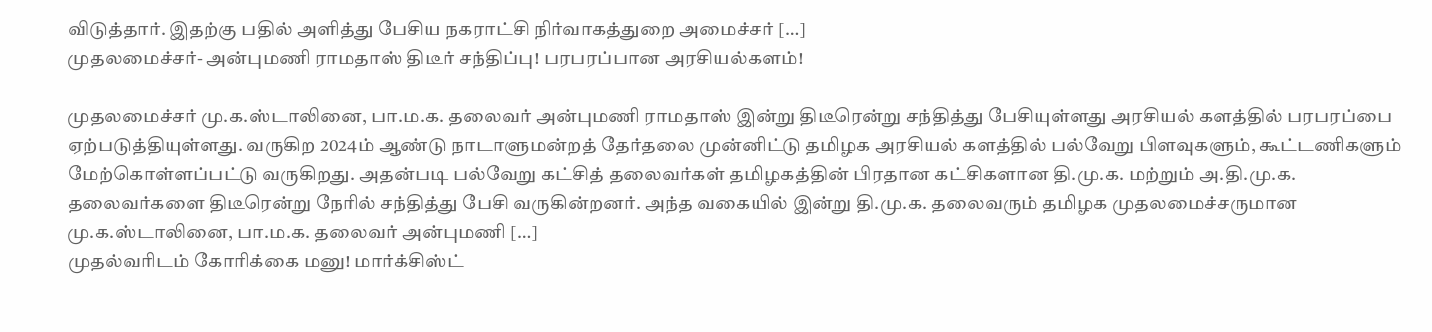விடுத்தார். இதற்கு பதில் அளித்து பேசிய நகராட்சி நிர்வாகத்துறை அமைச்சர் […]
முதலமைச்சர்- அன்புமணி ராமதாஸ் திடீர் சந்திப்பு! பரபரப்பான அரசியல்களம்!

முதலமைச்சர் மு.க.ஸ்டாலினை, பா.ம.க. தலைவர் அன்புமணி ராமதாஸ் இன்று திடீரென்று சந்தித்து பேசியுள்ளது அரசியல் களத்தில் பரபரப்பை ஏற்படுத்தியுள்ளது. வருகிற 2024ம் ஆண்டு நாடாளுமன்றத் தேர்தலை முன்னிட்டு தமிழக அரசியல் களத்தில் பல்வேறு பிளவுகளும், கூட்டணிகளும் மேற்கொள்ளப்பட்டு வருகிறது. அதன்படி பல்வேறு கட்சித் தலைவர்கள் தமிழகத்தின் பிரதான கட்சிகளான தி.மு.க. மற்றும் அ.தி.மு.க. தலைவர்களை திடீரென்று நேரில் சந்தித்து பேசி வருகின்றனர். அந்த வகையில் இன்று தி.மு.க. தலைவரும் தமிழக முதலமைச்சருமான மு.க.ஸ்டாலினை, பா.ம.க. தலைவர் அன்புமணி […]
முதல்வரிடம் கோரிக்கை மனு! மார்க்சிஸ்ட்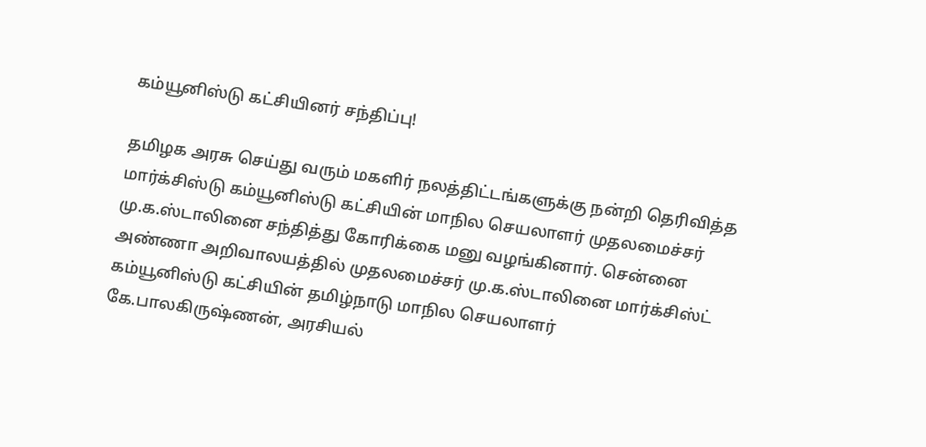கம்யூனிஸ்டு கட்சியினர் சந்திப்பு!

தமிழக அரசு செய்து வரும் மகளிர் நலத்திட்டங்களுக்கு நன்றி தெரிவித்த மார்க்சிஸ்டு கம்யூனிஸ்டு கட்சியின் மாநில செயலாளர் முதலமைச்சர் மு.க.ஸ்டாலினை சந்தித்து கோரிக்கை மனு வழங்கினார். சென்னை அண்ணா அறிவாலயத்தில் முதலமைச்சர் மு.க.ஸ்டாலினை மார்க்சிஸ்ட் கம்யூனிஸ்டு கட்சியின் தமிழ்நாடு மாநில செயலாளர் கே.பாலகிருஷ்ணன், அரசியல்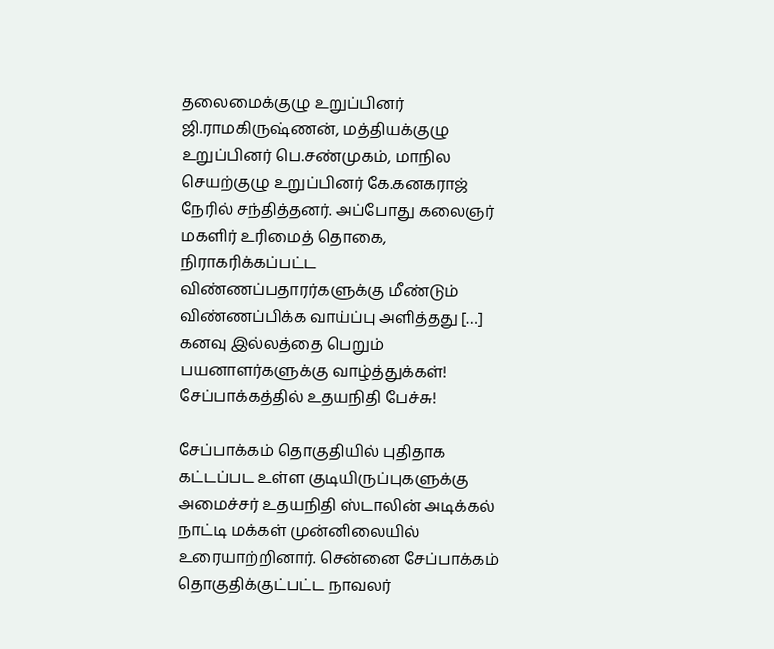தலைமைக்குழு உறுப்பினர் ஜி.ராமகிருஷ்ணன், மத்தியக்குழு உறுப்பினர் பெ.சண்முகம், மாநில செயற்குழு உறுப்பினர் கே.கனகராஜ் நேரில் சந்தித்தனர். அப்போது கலைஞர் மகளிர் உரிமைத் தொகை, நிராகரிக்கப்பட்ட விண்ணப்பதாரர்களுக்கு மீண்டும் விண்ணப்பிக்க வாய்ப்பு அளித்தது […]
கனவு இல்லத்தை பெறும் பயனாளர்களுக்கு வாழ்த்துக்கள்! சேப்பாக்கத்தில் உதயநிதி பேச்சு!

சேப்பாக்கம் தொகுதியில் புதிதாக கட்டப்பட உள்ள குடியிருப்புகளுக்கு அமைச்சர் உதயநிதி ஸ்டாலின் அடிக்கல் நாட்டி மக்கள் முன்னிலையில் உரையாற்றினார். சென்னை சேப்பாக்கம் தொகுதிக்குட்பட்ட நாவலர்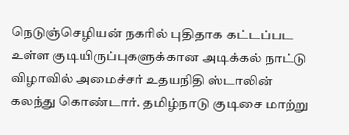நெடுஞ்செழியன் நகரில் புதிதாக கட்டப்பட உள்ள குடியிருப்புகளுக்கான அடிக்கல் நாட்டு விழாவில் அமைச்சர் உதயநிதி ஸ்டாலின் கலந்து கொண்டார். தமிழ்நாடு குடிசை மாற்று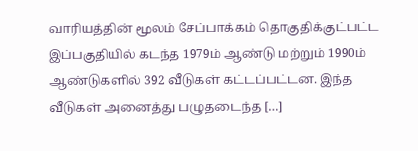வாரியத்தின் மூலம் சேப்பாக்கம் தொகுதிக்குட்பட்ட இப்பகுதியில் கடந்த 1979ம் ஆண்டு மற்றும் 1990ம் ஆண்டுகளில் 392 வீடுகள் கட்டப்பட்டன. இந்த வீடுகள் அனைத்து பழுதடைந்த […]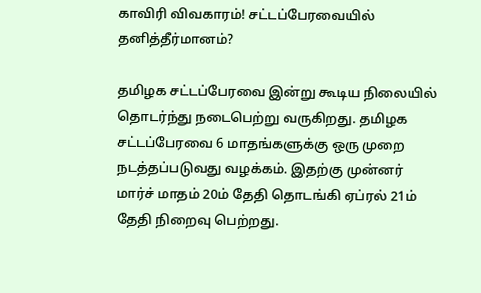காவிரி விவகாரம்! சட்டப்பேரவையில் தனித்தீர்மானம்?

தமிழக சட்டப்பேரவை இன்று கூடிய நிலையில் தொடர்ந்து நடைபெற்று வருகிறது. தமிழக சட்டப்பேரவை 6 மாதங்களுக்கு ஒரு முறை நடத்தப்படுவது வழக்கம். இதற்கு முன்னர் மார்ச் மாதம் 20ம் தேதி தொடங்கி ஏப்ரல் 21ம் தேதி நிறைவு பெற்றது.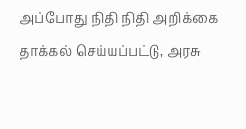அப்போது நிதி நிதி அறிக்கை தாக்கல் செய்யப்பட்டு, அரசு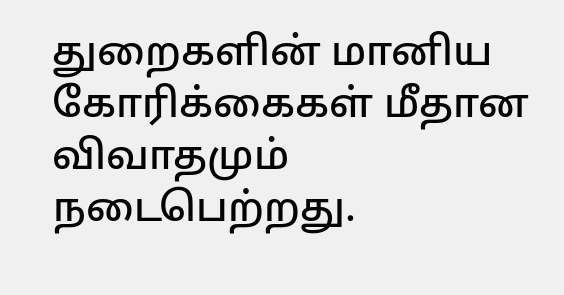துறைகளின் மானிய கோரிக்கைகள் மீதான விவாதமும் நடைபெற்றது.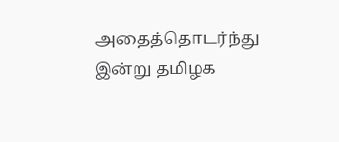அதைத்தொடர்ந்து இன்று தமிழக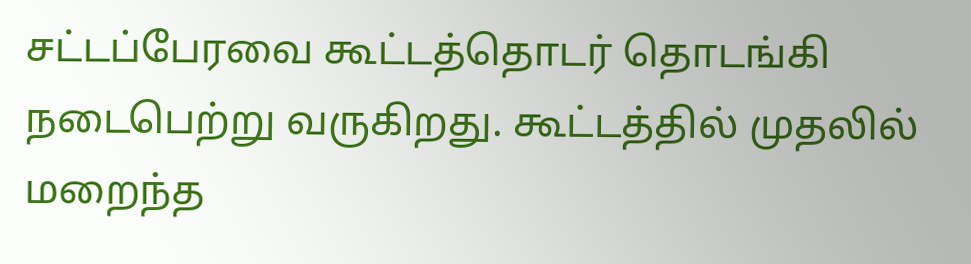சட்டப்பேரவை கூட்டத்தொடர் தொடங்கி நடைபெற்று வருகிறது. கூட்டத்தில் முதலில் மறைந்த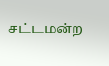சட்டமன்ற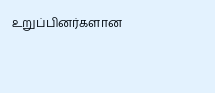உறுப்பினர்களான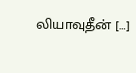லியாவுதீன் […]